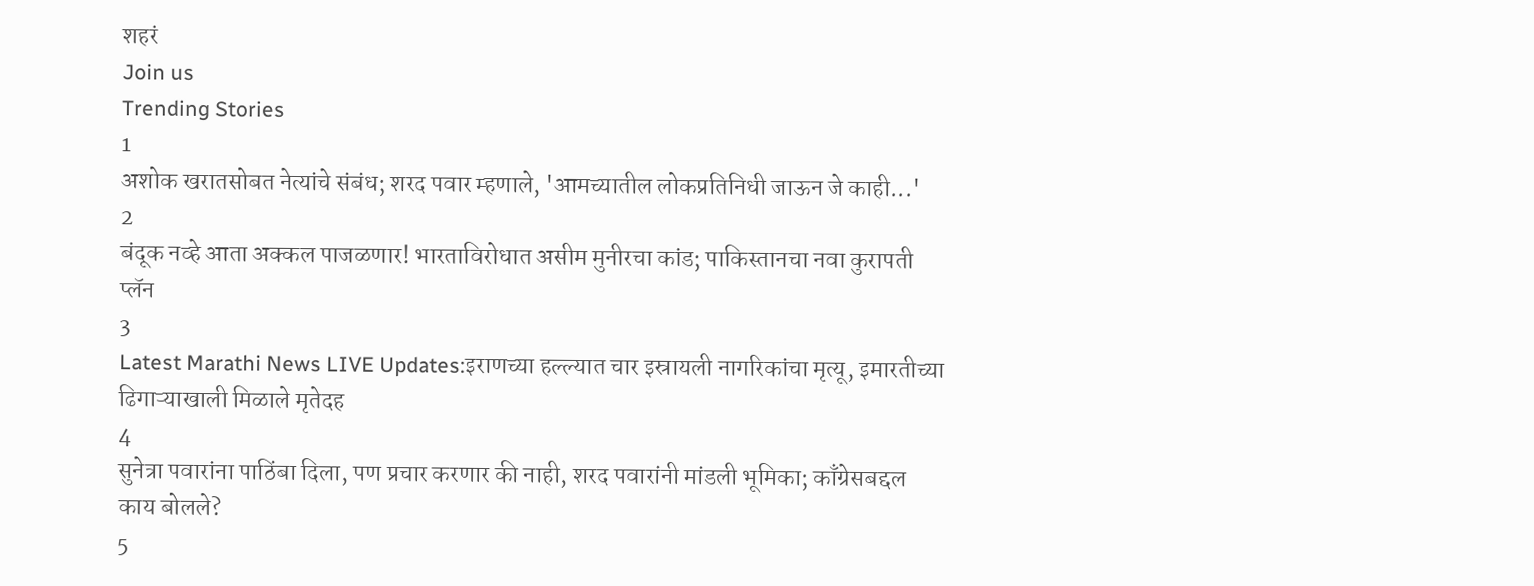शहरं
Join us
Trending Stories
1
अशोक खरातसोबत नेत्यांचे संबंध; शरद पवार म्हणाले, 'आमच्यातील लोकप्रतिनिधी जाऊन जे काही...'
2
बंदूक नव्हे आता अक्कल पाजळणार! भारताविरोधात असीम मुनीरचा कांड; पाकिस्तानचा नवा कुरापती प्लॅन
3
Latest Marathi News LIVE Updates:इराणच्या हल्ल्यात चार इस्रायली नागरिकांचा मृत्यू, इमारतीच्या ढिगाऱ्याखाली मिळाले मृतेदह
4
सुनेत्रा पवारांना पाठिंबा दिला, पण प्रचार करणार की नाही, शरद पवारांनी मांडली भूमिका; काँग्रेसबद्दल काय बोलले?
5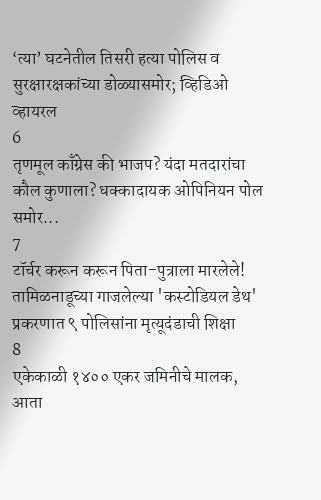‘त्या’ घटनेतील तिसरी हत्या पोलिस व सुरक्षारक्षकांच्या डोळ्यासमोर; व्हिडिओ व्हायरल
6
तृणमूल काँग्रेस की भाजप? यंदा मतदारांचा कौल कुणाला? धक्कादायक ओपिनियन पोल समोर...
7
टॉर्चर करून करून पिता-पुत्राला मारलेले! तामिळनाडूच्या गाजलेल्या 'कस्टोडियल डेथ' प्रकरणात ९ पोलिसांना मृत्यूदंडाची शिक्षा
8
एकेकाळी १४०० एकर जमिनीचे मालक, आता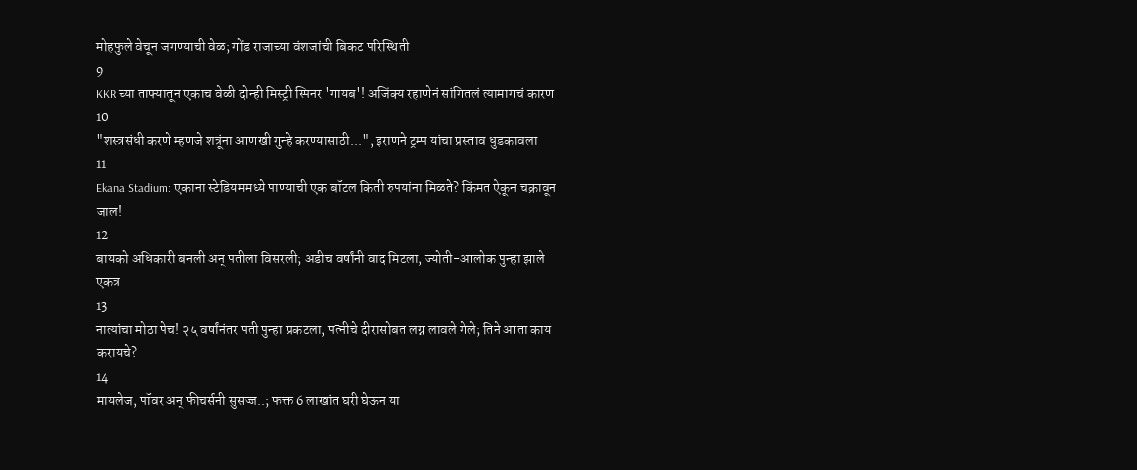मोहफुले वेचून जगण्याची वेळ; गोंड राजाच्या वंशजांची बिकट परिस्थिती
9
KKR च्या ताफ्यातून एकाच वेळी दोन्ही मिस्ट्री स्पिनर 'गायब'! अजिंक्य रहाणेनं सांगितलं त्यामागचं कारण
10
"शस्त्रसंधी करणे म्हणजे शत्रूंना आणखी गुन्हे करण्यासाठी...", इराणने ट्रम्प यांचा प्रस्ताव धुडकावला
11
Ekana Stadium: एकाना स्टेडियममध्ये पाण्याची एक बॉटल किती रुपयांना मिळते? किंमत ऐकून चक्रावून जाल!
12
बायको अधिकारी बनली अन् पतीला विसरली; अडीच वर्षांनी वाद मिटला, ज्योती-आलोक पुन्हा झाले एकत्र
13
नात्यांचा मोठा पेच! २५ वर्षांनंतर पती पुन्हा प्रकटला, पत्नीचे दीरासोबत लग्न लावले गेले; तिने आता काय करायचे?
14
मायलेज, पॉवर अन् फीचर्सनी सुसज्ज..; फक्त 6 लाखांत घरी घेऊन या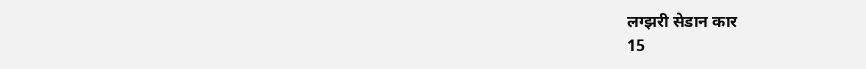लग्झरी सेडान कार
15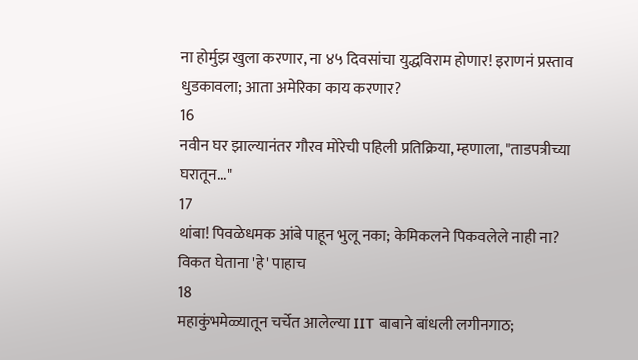ना होर्मुझ खुला करणार, ना ४५ दिवसांचा युद्धविराम होणार! इराणनं प्रस्ताव धुडकावला; आता अमेरिका काय करणार?
16
नवीन घर झाल्यानंतर गौरव मोरेची पहिली प्रतिक्रिया, म्हणाला, "ताडपत्रीच्या घरातून..."
17
थांबा! पिवळेधमक आंबे पाहून भुलू नका; केमिकलने पिकवलेले नाही ना? विकत घेताना 'हे' पाहाच
18
महाकुंभमेळ्यातून चर्चेत आलेल्या IIT बाबाने बांधली लगीनगाठ;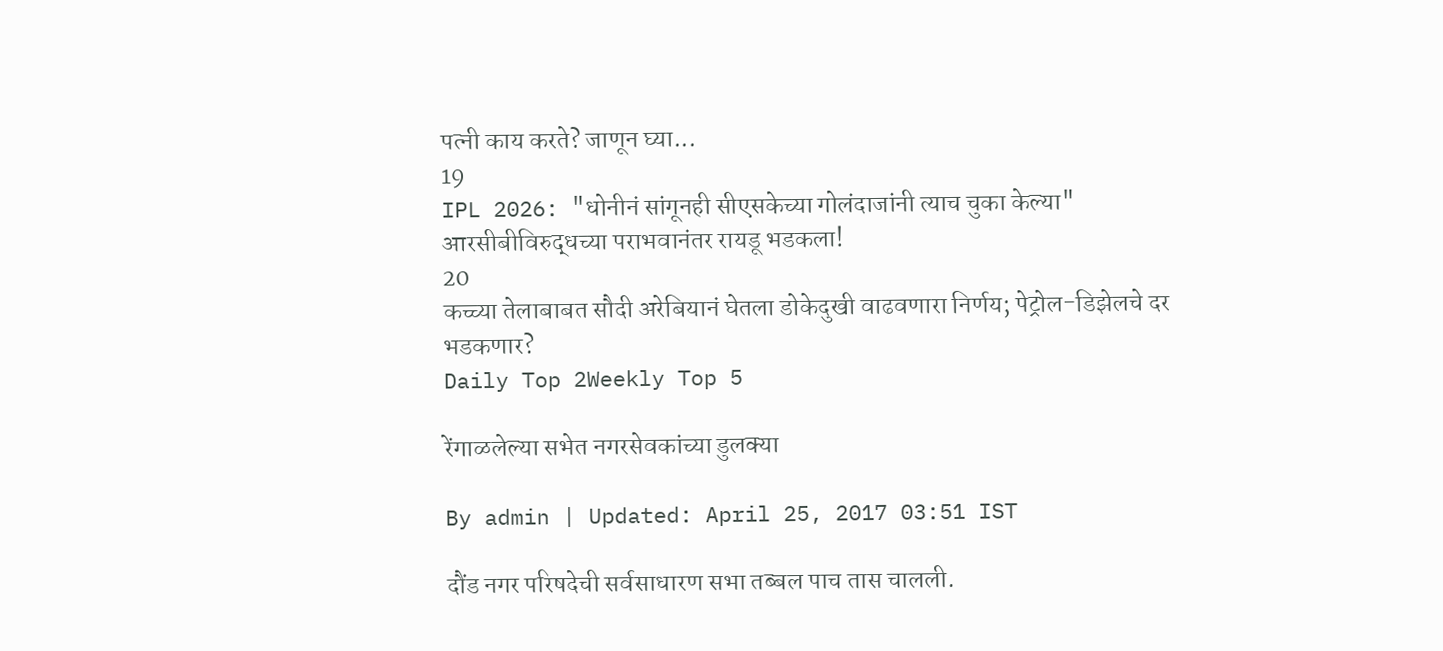पत्नी काय करते? जाणून घ्या...
19
IPL 2026: "धोनीनं सांगूनही सीएसकेच्या गोलंदाजांनी त्याच चुका केल्या" आरसीबीविरुद्धच्या पराभवानंतर रायडू भडकला!
20
कच्च्या तेलाबाबत सौदी अरेबियानं घेतला डोकेदुखी वाढवणारा निर्णय; पेट्रोल-डिझेलचे दर भडकणार?
Daily Top 2Weekly Top 5

रेंगाळलेल्या सभेत नगरसेवकांच्या डुलक्या

By admin | Updated: April 25, 2017 03:51 IST

दौंड नगर परिषदेची सर्वसाधारण सभा तब्बल पाच तास चालली.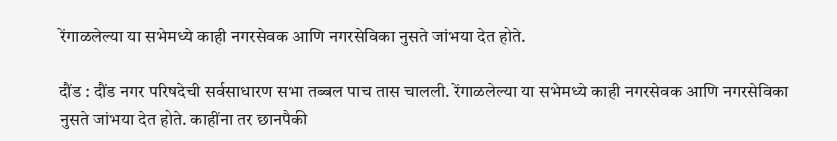रेंगाळलेल्या या सभेमध्ये काही नगरसेवक आणि नगरसेविका नुसते जांभया देत होते.

दौंड : दौंड नगर परिषदेची सर्वसाधारण सभा तब्बल पाच तास चालली. रेंगाळलेल्या या सभेमध्ये काही नगरसेवक आणि नगरसेविका नुसते जांभया देत होते. काहींना तर छानपैकी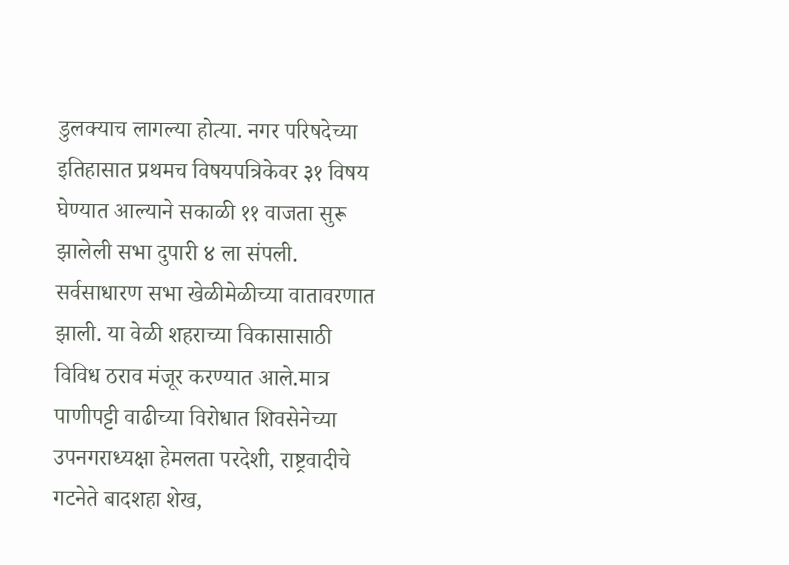डुलक्याच लागल्या होत्या. नगर परिषदेच्या इतिहासात प्रथमच विषयपत्रिकेवर ३१ विषय घेण्यात आल्याने सकाळी ११ वाजता सुरू झालेली सभा दुपारी ४ ला संपली. सर्वसाधारण सभा खेळीमेळीच्या वातावरणात झाली. या वेळी शहराच्या विकासासाठी विविध ठराव मंजूर करण्यात आले.मात्र पाणीपट्टी वाढीच्या विरोधात शिवसेनेच्या उपनगराध्यक्षा हेमलता परदेशी, राष्ट्रवादीचे गटनेते बादशहा शेख,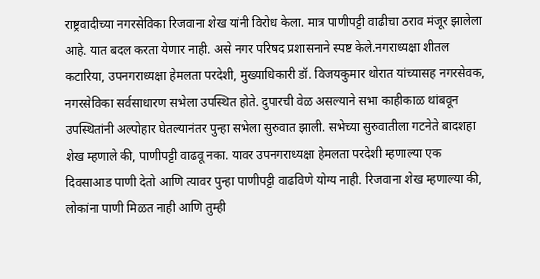राष्ट्रवादीच्या नगरसेविका रिजवाना शेख यांनी विरोध केला. मात्र पाणीपट्टी वाढीचा ठराव मंजूर झालेला आहे. यात बदल करता येणार नाही. असे नगर परिषद प्रशासनाने स्पष्ट केले.नगराध्यक्षा शीतल कटारिया, उपनगराध्यक्षा हेमलता परदेशी, मुख्याधिकारी डॉ. विजयकुमार थोरात यांच्यासह नगरसेवक, नगरसेविका सर्वसाधारण सभेला उपस्थित होते. दुपारची वेळ असल्याने सभा काहीकाळ थांबवून उपस्थितांनी अल्पोहार घेतल्यानंतर पुन्हा सभेला सुरुवात झाली. सभेच्या सुरुवातीला गटनेते बादशहा शेख म्हणाले की, पाणीपट्टी वाढवू नका. यावर उपनगराध्यक्षा हेमलता परदेशी म्हणाल्या एक दिवसाआड पाणी देतो आणि त्यावर पुन्हा पाणीपट्टी वाढविणे योग्य नाही. रिजवाना शेख म्हणाल्या की, लोकांना पाणी मिळत नाही आणि तुम्ही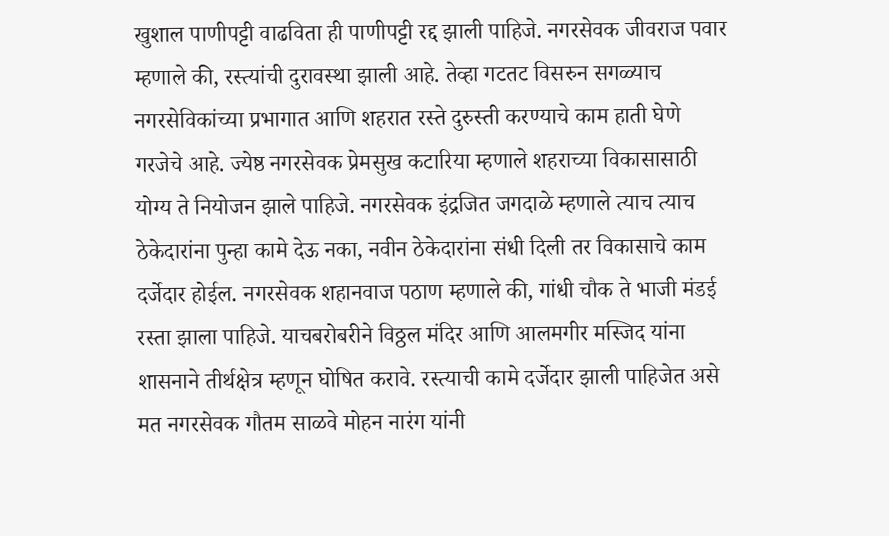खुशाल पाणीपट्टी वाढविता ही पाणीपट्टी रद्द झाली पाहिजे. नगरसेवक जीवराज पवार म्हणाले की, रस्त्यांची दुरावस्था झाली आहे. तेव्हा गटतट विसरुन सगळ्याच नगरसेविकांच्या प्रभागात आणि शहरात रस्ते दुरुस्ती करण्याचे काम हाती घेणे गरजेचे आहे. ज्येष्ठ नगरसेवक प्रेमसुख कटारिया म्हणाले शहराच्या विकासासाठी योग्य ते नियोजन झाले पाहिजे. नगरसेवक इंद्रजित जगदाळे म्हणाले त्याच त्याच ठेकेदारांना पुन्हा कामे देऊ नका, नवीन ठेकेदारांना संधी दिली तर विकासाचे काम दर्जेदार होईल. नगरसेवक शहानवाज पठाण म्हणाले की, गांधी चौक ते भाजी मंडई रस्ता झाला पाहिजे. याचबरोबरीने विठ्ठल मंदिर आणि आलमगीर मस्जिद यांना शासनाने तीर्थक्षेत्र म्हणून घोषित करावे. रस्त्याची कामे दर्जेदार झाली पाहिजेत असे मत नगरसेवक गौतम साळवे मोहन नारंग यांनी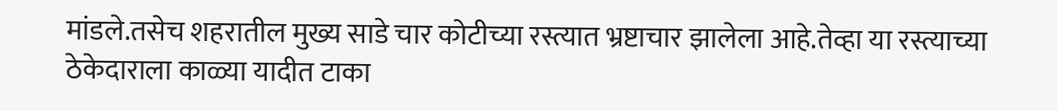मांडले.तसेच शहरातील मुख्य साडे चार कोटीच्या रस्त्यात भ्रष्टाचार झालेला आहे.तेव्हा या रस्त्याच्या ठेकेदाराला काळ्या यादीत टाका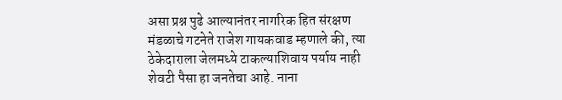असा प्रश्न पुढे आल्यानंतर नागरिक हित संरक्षण मंडळाचे गटनेते राजेश गायकवाड म्हणाले की, त्या ठेकेदाराला जेलमध्ये टाकल्याशिवाय पर्याय नाही शेवटी पैसा हा जनतेचा आहे. नाना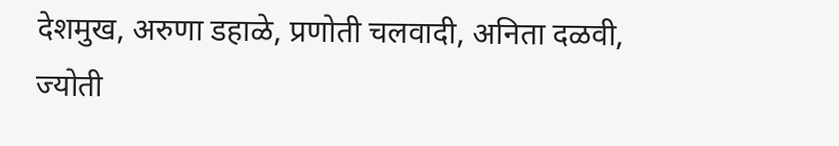देशमुख, अरुणा डहाळे, प्रणोती चलवादी, अनिता दळवी, ज्योती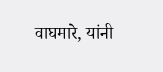वाघमारे, यांनी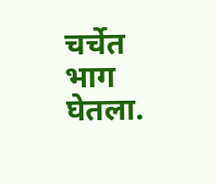चर्चेत भाग घेतला.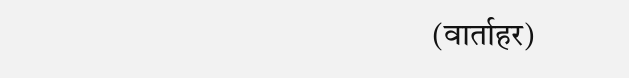(वार्ताहर)